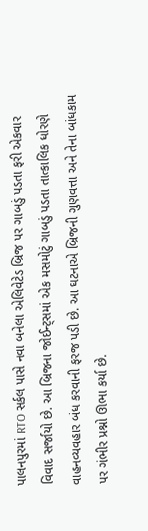પાલનપુરમાં RTO સર્કલ પાસે નવા બનેલા એલિવેટેડ બ્રિજ પર ગાબડું પડતા ફરી એકવાર વિવાદ સર્જાયો છે. આ બ્રિજના જોઈન્ટ્સમાં એક મસમોટું ગાબડું પડતા તાત્કાલિક ધોરણે વાહનવ્યવહાર બંધ કરવાની ફરજ પડી છે. આ ઘટનાએ બ્રિજની ગુણવત્તા અને તેના બાંધકામ પર ગંભીર પ્રશ્નો ઊભા કર્યા છે.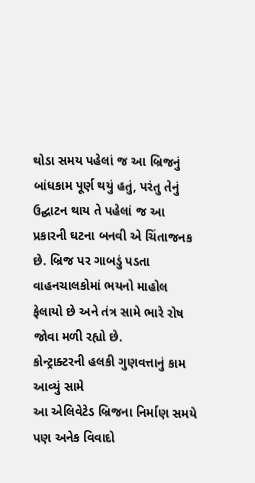થોડા સમય પહેલાં જ આ બ્રિજનું બાંધકામ પૂર્ણ થયું હતું, પરંતુ તેનું ઉદ્ઘાટન થાય તે પહેલાં જ આ પ્રકારની ઘટના બનવી એ ચિંતાજનક છે. બ્રિજ પર ગાબડું પડતા વાહનચાલકોમાં ભયનો માહોલ ફેલાયો છે અને તંત્ર સામે ભારે રોષ જોવા મળી રહ્યો છે.
કોન્ટ્રાક્ટરની હલકી ગુણવત્તાનું કામ આવ્યું સામે
આ એલિવેટેડ બ્રિજના નિર્માણ સમયે પણ અનેક વિવાદો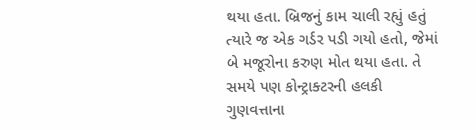થયા હતા. બ્રિજનું કામ ચાલી રહ્યું હતું ત્યારે જ એક ગર્ડર પડી ગયો હતો, જેમાં બે મજૂરોના કરુણ મોત થયા હતા. તે સમયે પણ કોન્ટ્રાક્ટરની હલકી ગુણવત્તાના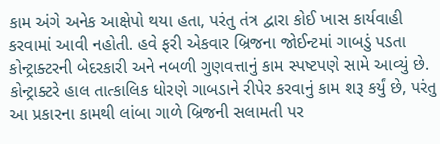કામ અંગે અનેક આક્ષેપો થયા હતા, પરંતુ તંત્ર દ્વારા કોઈ ખાસ કાર્યવાહી કરવામાં આવી નહોતી. હવે ફરી એકવાર બ્રિજના જોઈન્ટમાં ગાબડું પડતા કોન્ટ્રાક્ટરની બેદરકારી અને નબળી ગુણવત્તાનું કામ સ્પષ્ટપણે સામે આવ્યું છે. કોન્ટ્રાક્ટરે હાલ તાત્કાલિક ધોરણે ગાબડાને રીપેર કરવાનું કામ શરૂ કર્યું છે, પરંતુ આ પ્રકારના કામથી લાંબા ગાળે બ્રિજની સલામતી પર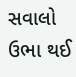સવાલો ઉભા થઈ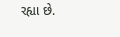રહ્યા છે.